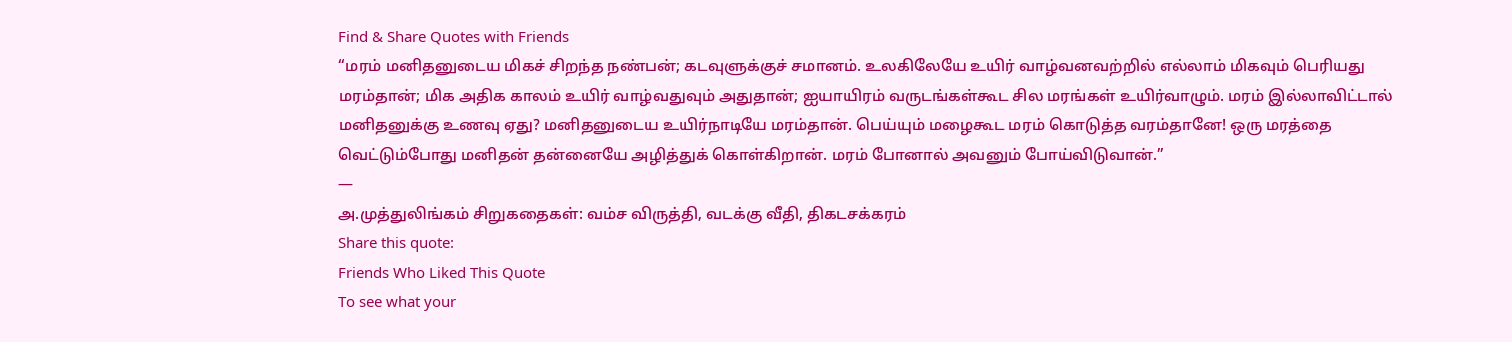Find & Share Quotes with Friends
“மரம் மனிதனுடைய மிகச் சிறந்த நண்பன்; கடவுளுக்குச் சமானம். உலகிலேயே உயிர் வாழ்வனவற்றில் எல்லாம் மிகவும் பெரியது மரம்தான்; மிக அதிக காலம் உயிர் வாழ்வதுவும் அதுதான்; ஐயாயிரம் வருடங்கள்கூட சில மரங்கள் உயிர்வாழும். மரம் இல்லாவிட்டால் மனிதனுக்கு உணவு ஏது? மனிதனுடைய உயிர்நாடியே மரம்தான். பெய்யும் மழைகூட மரம் கொடுத்த வரம்தானே! ஒரு மரத்தை வெட்டும்போது மனிதன் தன்னையே அழித்துக் கொள்கிறான். மரம் போனால் அவனும் போய்விடுவான்.”
―
அ.முத்துலிங்கம் சிறுகதைகள்: வம்ச விருத்தி, வடக்கு வீதி, திகடசக்கரம்
Share this quote:
Friends Who Liked This Quote
To see what your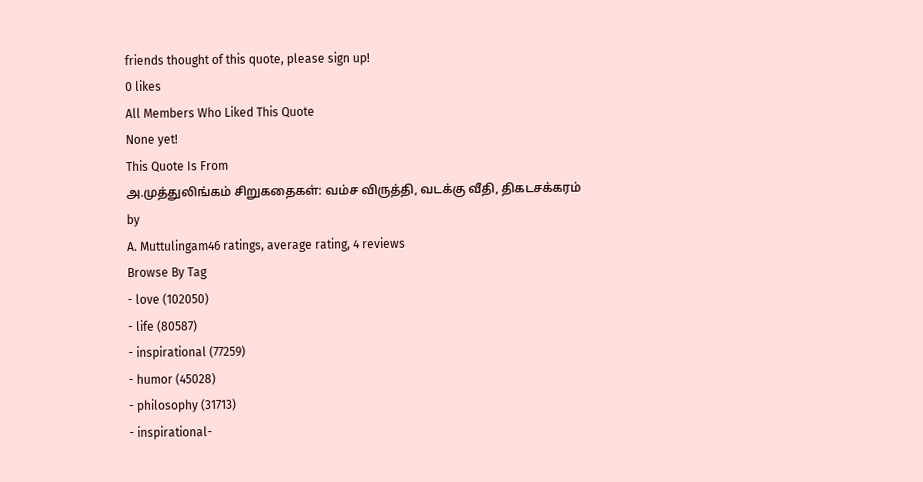friends thought of this quote, please sign up!
0 likes
All Members Who Liked This Quote
None yet!
This Quote Is From
அ.முத்துலிங்கம் சிறுகதைகள்: வம்ச விருத்தி, வடக்கு வீதி, திகடசக்கரம்
by
A. Muttulingam46 ratings, average rating, 4 reviews
Browse By Tag
- love (102050)
- life (80587)
- inspirational (77259)
- humor (45028)
- philosophy (31713)
- inspirational-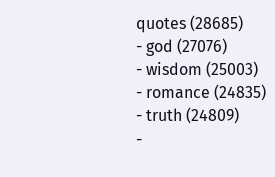quotes (28685)
- god (27076)
- wisdom (25003)
- romance (24835)
- truth (24809)
-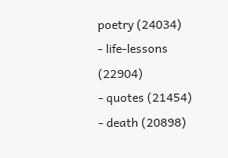poetry (24034)
- life-lessons (22904)
- quotes (21454)
- death (20898)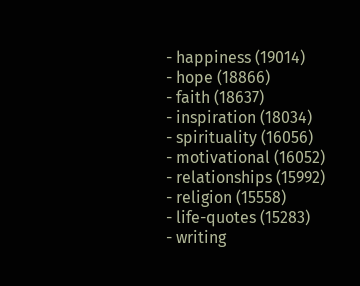- happiness (19014)
- hope (18866)
- faith (18637)
- inspiration (18034)
- spirituality (16056)
- motivational (16052)
- relationships (15992)
- religion (15558)
- life-quotes (15283)
- writing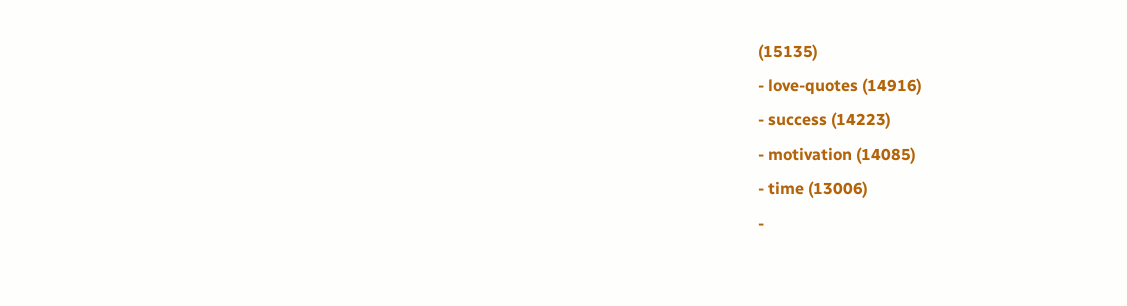(15135)
- love-quotes (14916)
- success (14223)
- motivation (14085)
- time (13006)
-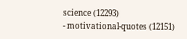science (12293)
- motivational-quotes (12151)